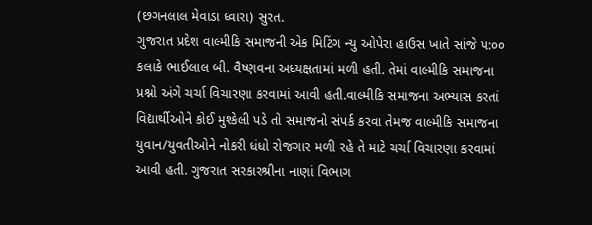(છગનલાલ મેવાડા ધ્વારા) સુરત.
ગુજરાત પ્રદેશ વાલ્મીકિ સમાજની એક મિટિંગ ન્યુ ઓપેરા હાઉસ ખાતે સાંજે ૫:૦૦ કલાકે ભાઈલાલ બી. વૈષ્ણવના અધ્યક્ષતામાં મળી હતી. તેમાં વાલ્મીકિ સમાજના પ્રશ્નો અંગે ચર્ચા વિચારણા કરવામાં આવી હતી.વાલ્મીકિ સમાજના અભ્યાસ કરતાં વિદ્યાર્થીઓને કોઈ મુશ્કેલી પડે તો સમાજનો સંપર્ક કરવા તેમજ વાલ્મીકિ સમાજના યુવાન/યુવતીઓને નોકરી ધંધો રોજગાર મળી રહે તે માટે ચર્ચા વિચારણા કરવામાં આવી હતી. ગુજરાત સરકારશ્રીના નાણાં વિભાગ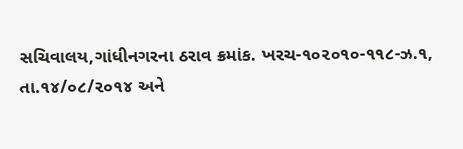સચિવાલય,ગાંધીનગરના ઠરાવ ક્રમાંક. ખરચ-૧૦૨૦૧૦-૧૧૮-ઝ.૧,
તા.૧૪/૦૮/૨૦૧૪ અને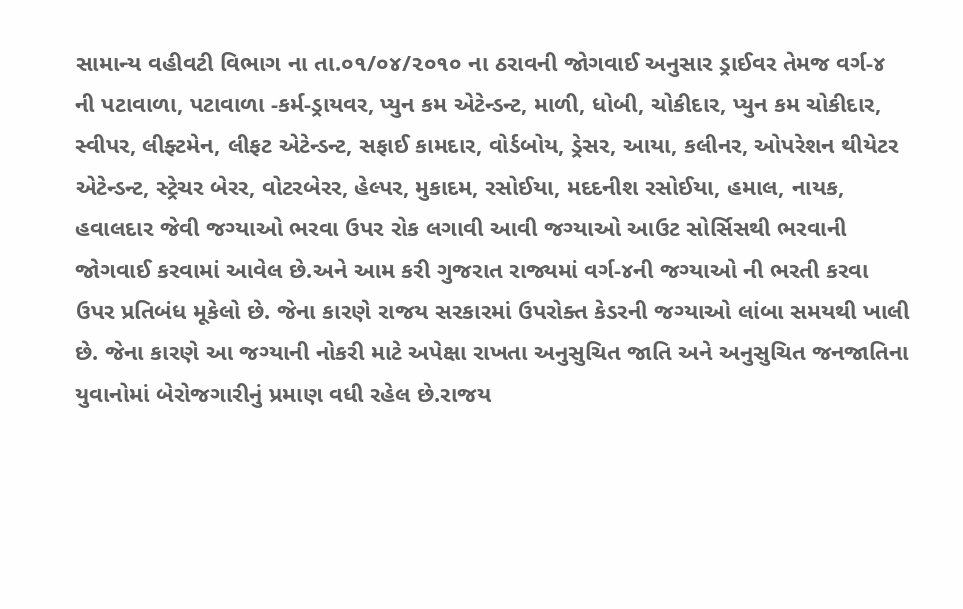સામાન્ય વહીવટી વિભાગ ના તા.૦૧/૦૪/૨૦૧૦ ના ઠરાવની જોગવાઈ અનુસાર ડ્રાઈવર તેમજ વર્ગ-૪ ની પટાવાળા, પટાવાળા -કર્મ-ડ્રાયવર, પ્યુન કમ એટેન્ડન્ટ, માળી, ધોબી, ચોકીદાર, પ્યુન કમ ચોકીદાર, સ્વીપર, લીફ્ટમેન, લીફટ એટેન્ડન્ટ, સફાઈ કામદાર, વોર્ડબોય, ડ્રેસર, આયા, કલીનર, ઓપરેશન થીયેટર એટેન્ડન્ટ, સ્ટ્રેચર બેરર, વોટરબેરર, હેલ્પર, મુકાદમ, રસોઈયા, મદદનીશ રસોઈયા, હમાલ, નાયક, હવાલદાર જેવી જગ્યાઓ ભરવા ઉપર રોક લગાવી આવી જગ્યાઓ આઉટ સોર્સિસથી ભરવાની જોગવાઈ કરવામાં આવેલ છે.અને આમ કરી ગુજરાત રાજ્યમાં વર્ગ-૪ની જગ્યાઓ ની ભરતી કરવા ઉપર પ્રતિબંધ મૂકેલો છે. જેના કારણે રાજય સરકારમાં ઉપરોક્ત કેડરની જગ્યાઓ લાંબા સમયથી ખાલી છે. જેના કારણે આ જગ્યાની નોકરી માટે અપેક્ષા રાખતા અનુસુચિત જાતિ અને અનુસુચિત જનજાતિના યુવાનોમાં બેરોજગારીનું પ્રમાણ વધી રહેલ છે.રાજય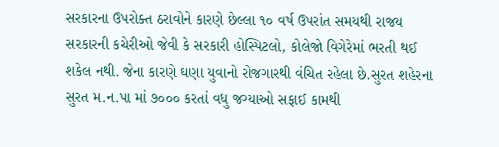સરકારના ઉપરોક્ત ઠરાવોને કારણે છેલ્લા ૧૦ વર્ષ ઉપરાંત સમયથી રાજય સરકારની કચેરીઓ જેવી કે સરકારી હોસ્પિટલો, કોલેજો વિગેરેમાં ભરતી થઈ શકેલ નથી. જેના કારણે ઘણા યુવાનો રોજગારથી વંચિત રહેલા છે.સુરત શહેરના સુરત મ.ન.પા માં ૭૦૦૦ કરતાં વધુ જગ્યાઓ સફાઈ કામથી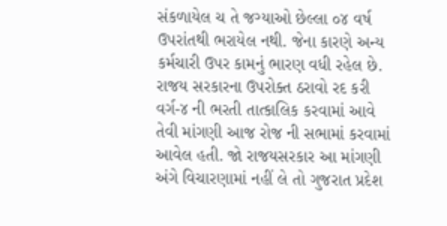સંકળાયેલ ચ તે જગ્યાઓ છેલ્લા ૦૪ વર્ષ ઉપરાંતથી ભરાયેલ નથી. જેના કારણે અન્ય કર્મચારી ઉપર કામનું ભારણ વધી રહેલ છે.
રાજય સરકારના ઉપરોક્ત ઠરાવો રદ કરી વર્ગ-૪ ની ભરતી તાત્કાલિક કરવામાં આવે તેવી માંગણી આજ રોજ ની સભામાં કરવામાં આવેલ હતી. જો રાજયસરકાર આ માંગણી અંગે વિચારણામાં નહીં લે તો ગુજરાત પ્રદેશ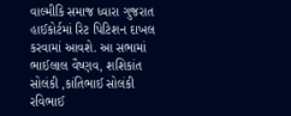વાલ્મીકિ સમાજ ધ્વારા ગુજરાત હાઈકોર્ટમાં રિટ પિટિશન દાખલ કરવામાં આવશે. આ સભામાં ભાઈલાલ વૈષ્ણવ, શશિકાંત સોલંકી ,કાંતિભાઈ સોલંકી રવિભાઈ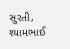સુરતી, શ્યામભાઈ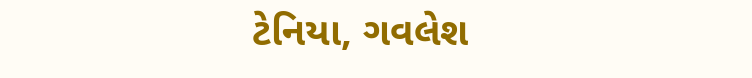ટેનિયા, ગવલેશ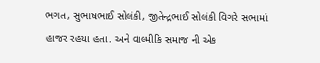ભગત, સુભાષભાઈ સોલંકી, જીતેન્દ્રભાઈ સોલંકી વિગરે સભામાં હાજર રહયા હતા. અને વાલ્મીકિ સમાજ ની એક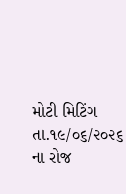મોટી મિટિંગ તા.૧૯/૦૬/૨૦૨૬ ના રોજ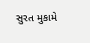સુરત મુકામે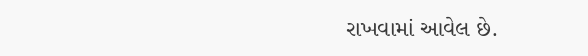રાખવામાં આવેલ છે.